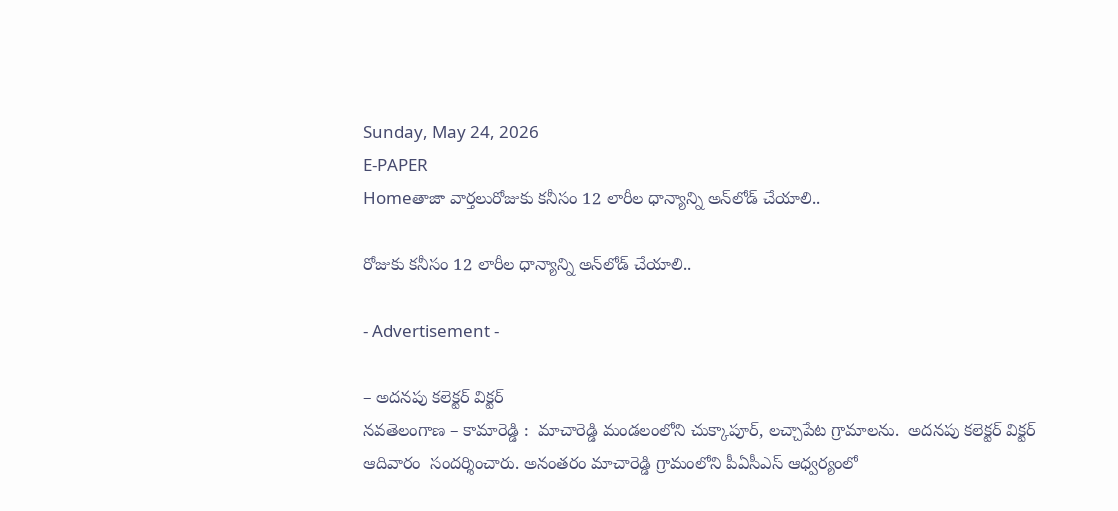Sunday, May 24, 2026
E-PAPER
Homeతాజా వార్తలురోజుకు కనీసం 12 లారీల ధాన్యాన్ని అన్‌లోడ్ చేయాలి..

రోజుకు కనీసం 12 లారీల ధాన్యాన్ని అన్‌లోడ్ చేయాలి..

- Advertisement -

– అదనపు కలెక్టర్ విక్టర్
నవతెలంగాణ – కామారెడ్డి :  మాచారెడ్డి మండలంలోని చుక్కాపూర్, లచ్చాపేట గ్రామాలను.  అదనపు కలెక్టర్ విక్టర్ ఆదివారం  సందర్శించారు. అనంతరం మాచారెడ్డి గ్రామంలోని పీఏసీఎస్ ఆధ్వర్యంలో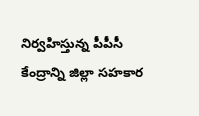నిర్వహిస్తున్న పీపీసీ కేంద్రాన్ని జిల్లా సహకార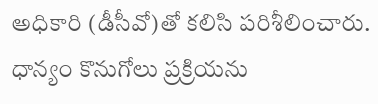అధికారి (డీసీవో)తో కలిసి పరిశీలించారు. ధాన్యం కొనుగోలు ప్రక్రియను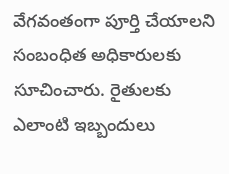వేగవంతంగా పూర్తి చేయాలని సంబంధిత అధికారులకు సూచించారు. రైతులకు ఎలాంటి ఇబ్బందులు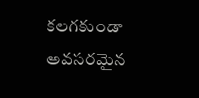కలగకుండా అవసరమైన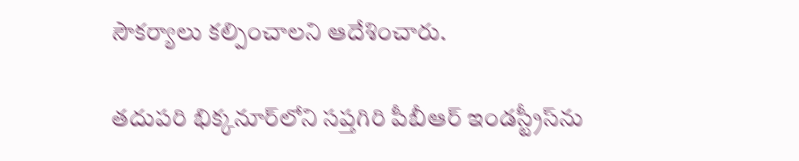సౌకర్యాలు కల్పించాలని ఆదేశించారు.

తదుపరి భిక్కనూర్‌లోని సప్తగిరి పీబీఆర్ ఇండస్ట్రీస్‌ను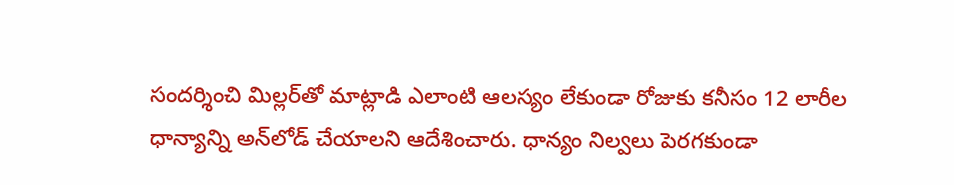సందర్శించి మిల్లర్‌తో మాట్లాడి ఎలాంటి ఆలస్యం లేకుండా రోజుకు కనీసం 12 లారీల ధాన్యాన్ని అన్‌లోడ్ చేయాలని ఆదేశించారు. ధాన్యం నిల్వలు పెరగకుండా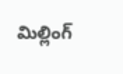మిల్లింగ్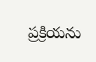ప్రక్రియను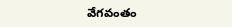వేగవంతం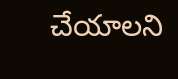చేయాలని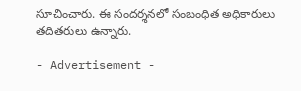సూచించారు. ఈ సందర్శనలో సంబంధిత అధికారులు తదితరులు ఉన్నారు.

- Advertisement -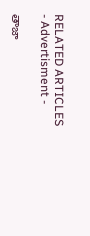RELATED ARTICLES
- Advertisment -

తాజా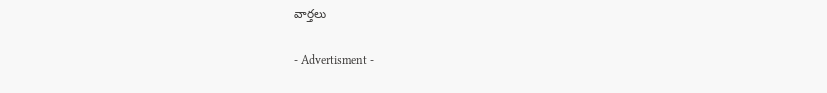వార్తలు

- Advertisment -